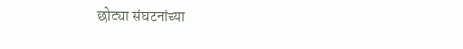छोट्या संघटनांच्या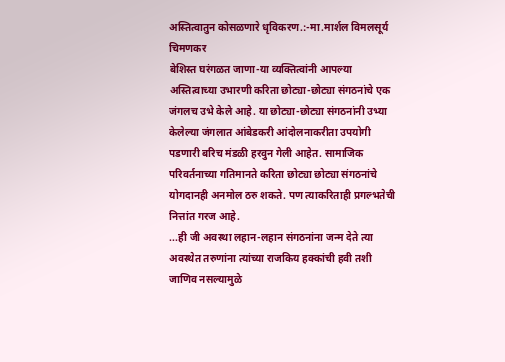अस्तित्वातुन कोसळणारे धृविकरण.:-मा.मार्शल विमलसूर्य चिमणकर
बेशिस्त घरंगळत जाणा-या व्यक्तित्वांनी आपल्या अस्तित्वाच्या उभारणी करिता छोट्या-छोट्या संगठनांचे एक जंगलच उभे केले आहे. या छोट्या-छोट्या संगठनांनी उभ्या केलेल्या जंगलात आंबेडकरी आंदोलनाकरीता उपयोगी पडणारी बरिच मंडळी हरवुन गेली आहेत. सामाजिक परिवर्तनाच्या गतिमानते करिता छोट्या छोट्या संगठनांचे योगदानही अनमोल ठरु शकते. पण त्याकरिताही प्रगल्भतेची नित्तांत गरज आहे.
...ही जी अवस्था लहान-लहान संगठनांना जन्म देते त्या अवस्थेत तरुणांना त्यांच्या राजकिय हक्कांची हवी तशी जाणिव नसल्यामुळे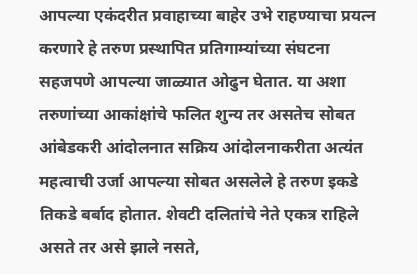आपल्या एकंदरीत प्रवाहाच्या बाहेर उभे राहण्याचा प्रयत्न करणारे हे तरुण प्रस्थापित प्रतिगाम्यांच्या संघटना सहजपणे आपल्या जाळ्यात ओढुन घेतात. या अशा तरुणांच्या आकांक्षांचे फलित शुन्य तर असतेच सोबत आंबेडकरी आंदोलनात सक्रिय आंदोलनाकरीता अत्यंत महत्वाची उर्जा आपल्या सोबत असलेले हे तरुण इकडे तिकडे बर्बाद होतात. शेवटी दलितांचे नेते एकत्र राहिले असते तर असे झाले नसते,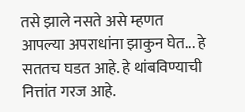तसे झाले नसते असे म्हणत आपल्या अपराधांना झाकुन घेत... हे सततच घडत आहे. हे थांबविण्याची नित्तांत गरज आहे.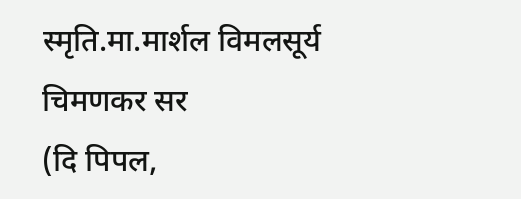स्मृति.मा.मार्शल विमलसूर्य चिमणकर सर
(दि पिपल,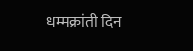धम्मक्रांती दिन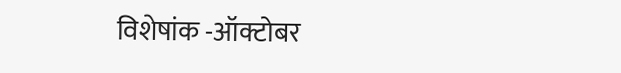विशेषांक -ऑक्टोबर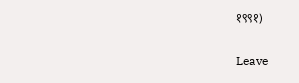१९९१)

Leave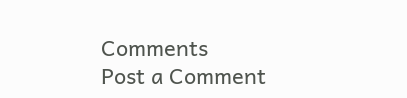Comments
Post a Comment